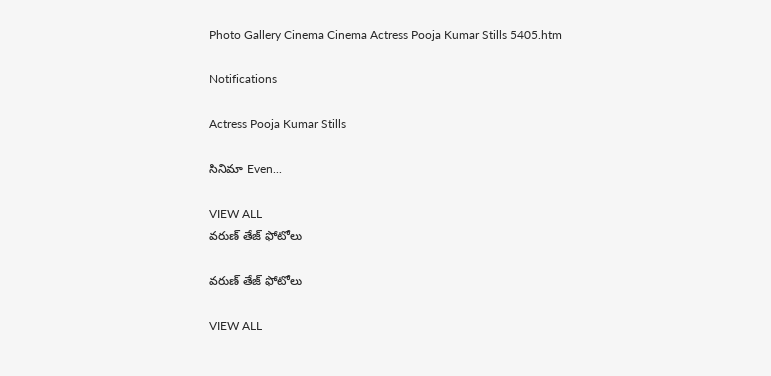Photo Gallery Cinema Cinema Actress Pooja Kumar Stills 5405.htm

Notifications

Actress Pooja Kumar Stills

సినిమా Even...

VIEW ALL
వరుణ్ తేజ్ ఫోటోలు

వరుణ్ తేజ్ ఫోటోలు

VIEW ALL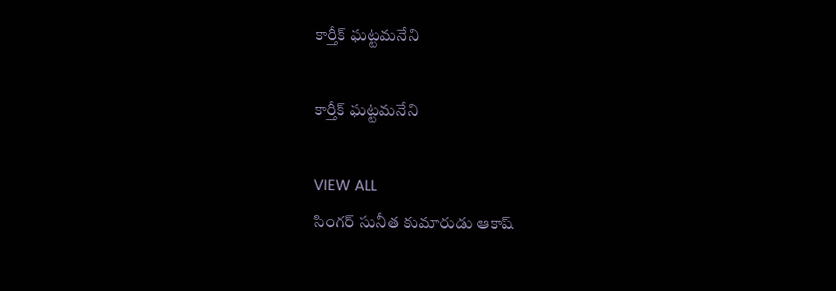కార్తీక్ ఘట్టమనేని

కార్తీక్ ఘట్టమనేని

VIEW ALL
సింగర్ సునీత కుమారుడు ఆకాష్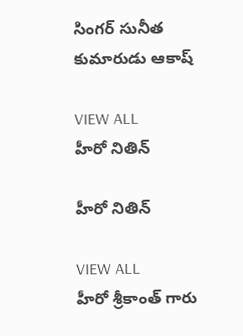సింగర్ సునీత కుమారుడు ఆకాష్

VIEW ALL
హీరో నితిన్

హీరో నితిన్

VIEW ALL
హీరో శ్రీకాంత్ గారు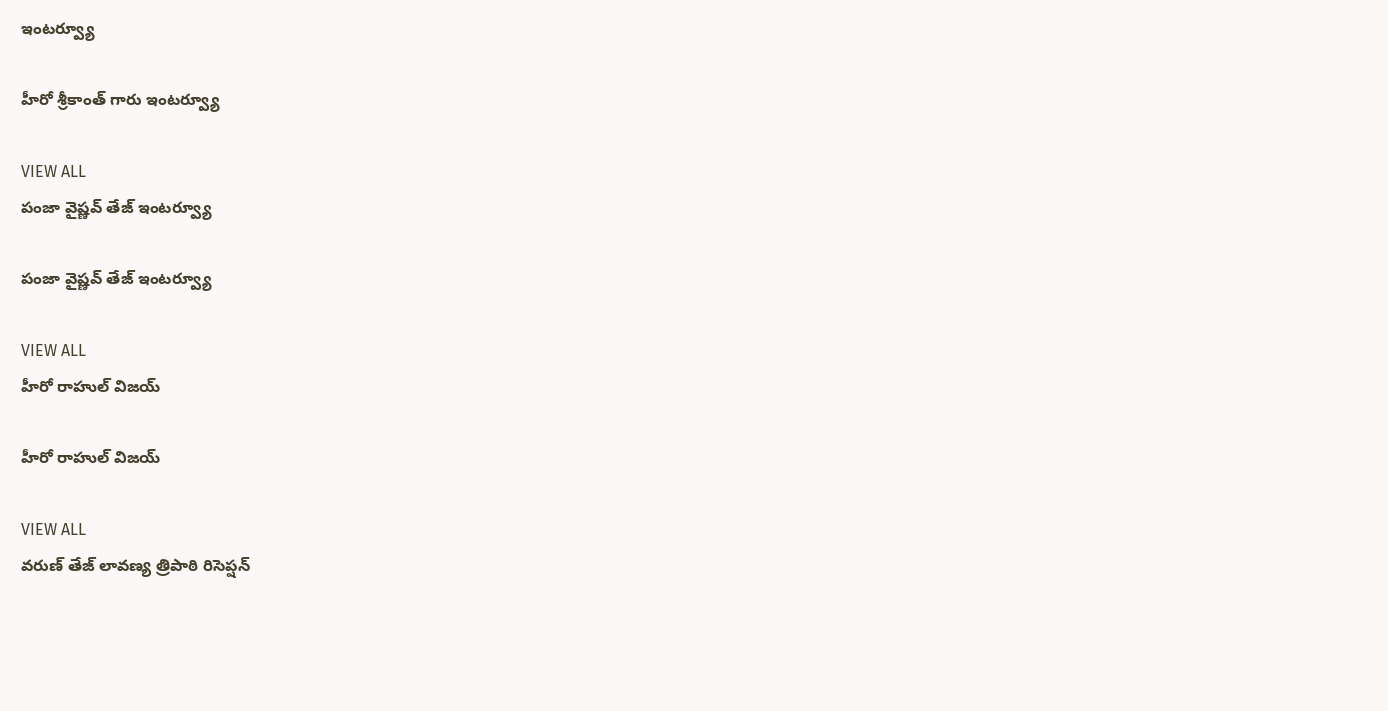ఇంటర్వ్యూ

హీరో శ్రీకాంత్ గారు ఇంటర్వ్యూ

VIEW ALL
పంజా వైష్ణవ్ తేజ్ ఇంటర్వ్యూ

పంజా వైష్ణవ్ తేజ్ ఇంటర్వ్యూ

VIEW ALL
హీరో రాహుల్ విజయ్

హీరో రాహుల్ విజయ్

VIEW ALL
వరుణ్ తేజ్ లావణ్య త్రిపాఠి రిసెప్షన్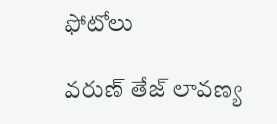ఫోటోలు

వరుణ్ తేజ్ లావణ్య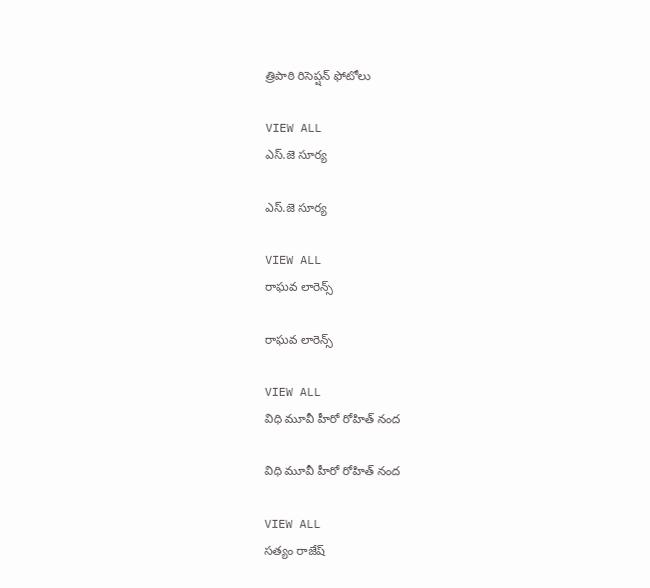త్రిపాఠి రిసెప్షన్ ఫోటోలు

VIEW ALL
ఎస్.జె సూర్య

ఎస్.జె సూర్య

VIEW ALL
రాఘవ లారెన్స్

రాఘవ లారెన్స్

VIEW ALL
విధి మూవీ హీరో రోహిత్ నంద

విధి మూవీ హీరో రోహిత్ నంద

VIEW ALL
సత్యం రాజేష్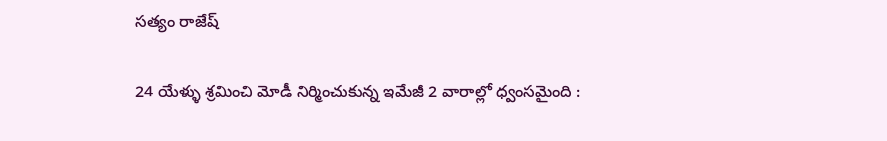సత్యం రాజేష్

24 యేళ్ళు శ్రమించి మోడీ నిర్మించుకున్న ఇమేజీ 2 వారాల్లో ధ్వంసమైంది :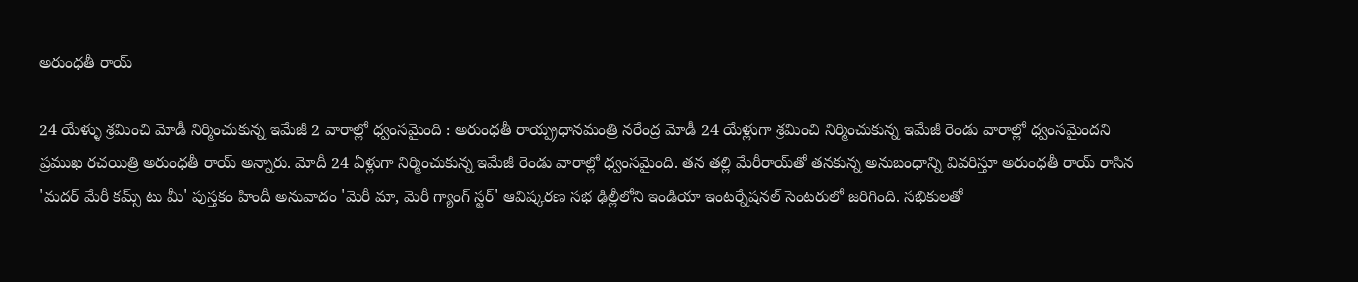అరుంధతీ రాయ్

24 యేళ్ళు శ్రమించి మోడీ నిర్మించుకున్న ఇమేజీ 2 వారాల్లో ధ్వంసమైంది : అరుంధతీ రాయ్ప్రధానమంత్రి నరేంద్ర మోడీ 24 యేళ్లుగా శ్రమించి నిర్మించుకున్న ఇమేజీ రెండు వారాల్లో ధ్వంసమైందని ప్రముఖ రచయిత్రి అరుంధతీ రాయ్ అన్నారు. మోదీ 24 ఏళ్లుగా నిర్మించుకున్న ఇమేజీ రెండు వారాల్లో ధ్వంసమైంది. తన తల్లి మేరీరాయ్‌తో తనకున్న అనుబంధాన్ని వివరిస్తూ అరుంధతీ రాయ్ రాసిన 'మదర్ మేరీ కమ్స్ టు మీ' పుస్తకం హిందీ అనువాదం 'మెరీ మా, మెరీ గ్యాంగ్ స్టర్' ఆవిష్కరణ సభ ఢిల్లీలోని ఇండియా ఇంటర్నేషనల్ సెంటరులో జరిగింది. సభికులతో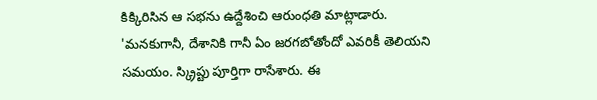కిక్కిరిసిన ఆ సభను ఉద్దేశించి ఆరుంధతి మాట్లాడారు. 'మనకుగానీ, దేశానికి గానీ ఏం జరగబోతోందో ఎవరికీ తెలియని సమయం. స్క్రిప్టు పూర్తిగా రాసేశారు. ఈ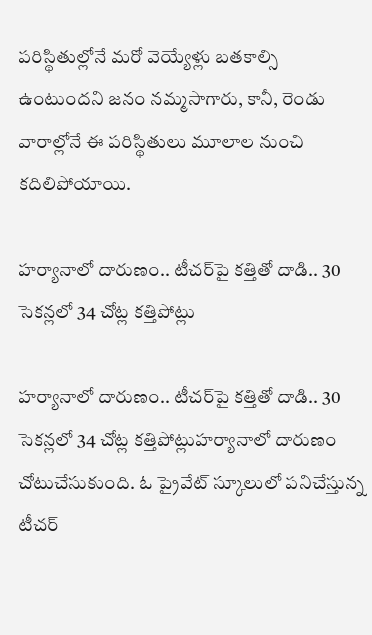పరిస్థితుల్లోనే మరో వెయ్యేళ్లు బతకాల్సి ఉంటుందని జనం నమ్మసాగారు, కానీ, రెండు వారాల్లోనే ఈ పరిస్థితులు మూలాల నుంచి కదిలిపోయాయి.

హర్యానాలో దారుణం.. టీచర్‌పై కత్తితో దాడి.. 30 సెకన్లలో 34 చోట్ల కత్తిపోట్లు

హర్యానాలో దారుణం.. టీచర్‌పై కత్తితో దాడి.. 30 సెకన్లలో 34 చోట్ల కత్తిపోట్లుహర్యానాలో దారుణం చోటుచేసుకుంది. ఓ ప్రైవేట్ స్కూలులో పనిచేస్తున్న టీచర్‌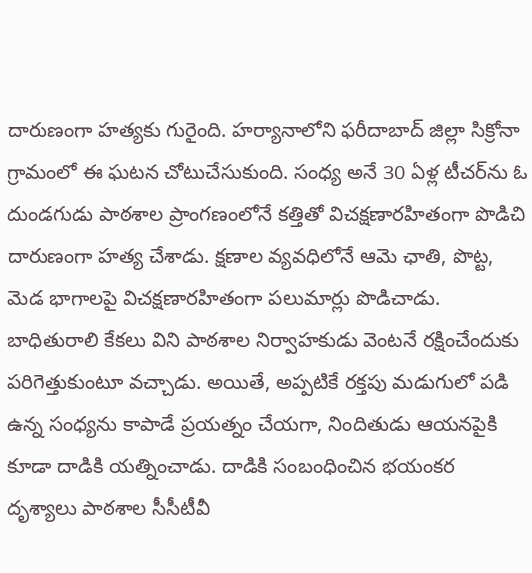దారుణంగా హత్యకు గురైంది. హర్యానాలోని ఫరీదాబాద్ జిల్లా సిక్రోనా గ్రామంలో ఈ ఘటన చోటుచేసుకుంది. సంధ్య అనే 30 ఏళ్ల టీచర్‌ను ఓ దుండగుడు పాఠశాల ప్రాంగణంలోనే కత్తితో విచక్షణారహితంగా పొడిచి దారుణంగా హత్య చేశాడు. క్షణాల వ్యవధిలోనే ఆమె ఛాతి, పొట్ట, మెడ భాగాలపై విచక్షణారహితంగా పలుమార్లు పొడిచాడు. బాధితురాలి కేకలు విని పాఠశాల నిర్వాహకుడు వెంటనే రక్షించేందుకు పరిగెత్తుకుంటూ వచ్చాడు. అయితే, అప్పటికే రక్తపు మడుగులో పడి ఉన్న సంధ్యను కాపాడే ప్రయత్నం చేయగా, నిందితుడు ఆయనపైకి కూడా దాడికి యత్నించాడు. దాడికి సంబంధించిన భయంకర దృశ్యాలు పాఠశాల సీసీటీవీ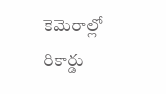కెమెరాల్లో రికార్డు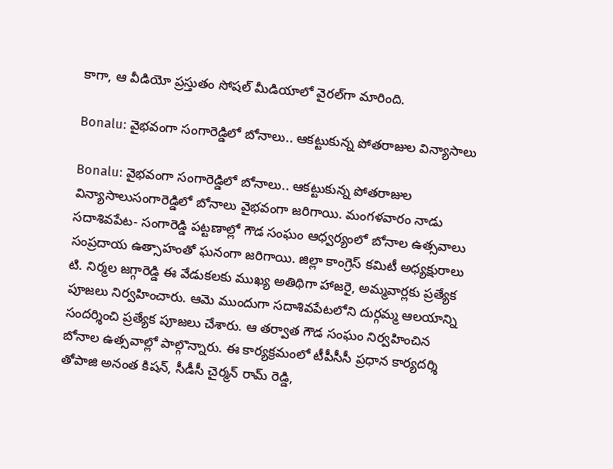కాగా, ఆ వీడియో ప్రస్తుతం సోషల్ మీడియాలో వైరల్‌గా మారింది.

Bonalu: వైభవంగా సంగారెడ్డిలో బోనాలు.. ఆకట్టుకున్న పోతరాజుల విన్యాసాలు

Bonalu: వైభవంగా సంగారెడ్డిలో బోనాలు.. ఆకట్టుకున్న పోతరాజుల విన్యాసాలుసంగారెడ్డిలో బోనాలు వైభవంగా జరిగాయి. మంగళవారం నాడు సదాశివపేట- సంగారెడ్డి పట్టణాల్లో గౌడ సంఘం ఆధ్వర్యంలో బోనాల ఉత్సవాలు సంప్రదాయ ఉత్సాహంతో ఘనంగా జరిగాయి. జిల్లా కాంగ్రెస్ కమిటీ అధ్యక్షురాలు టి. నిర్మల జగ్గారెడ్డి ఈ వేడుకలకు ముఖ్య అతిథిగా హాజరై, అమ్మవార్లకు ప్రత్యేక పూజలు నిర్వహించారు. ఆమె ముందుగా సదాశివపేటలోని దుర్గమ్మ ఆలయాన్ని సందర్శించి ప్రత్యేక పూజలు చేశారు. ఆ తర్వాత గౌడ సంఘం నిర్వహించిన బోనాల ఉత్సవాల్లో పాల్గొన్నారు. ఈ కార్యక్రమంలో టీపీసీసీ ప్రధాన కార్యదర్శి తోపాజి అనంత కిషన్, సీడీసీ చైర్మన్ రామ్ రెడ్డి,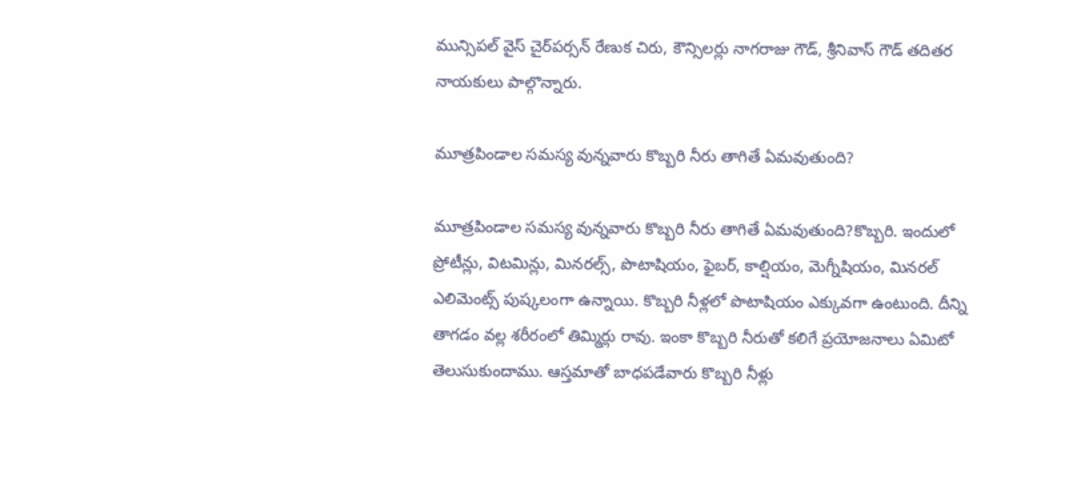మున్సిపల్ వైస్ చైర్‌పర్సన్ రేణుక చిరు, కౌన్సిలర్లు నాగరాజు గౌడ్, శ్రీనివాస్ గౌడ్ తదితర నాయకులు పాల్గొన్నారు.

మూత్రపిండాల సమస్య వున్నవారు కొబ్బరి నీరు తాగితే ఏమవుతుంది?

మూత్రపిండాల సమస్య వున్నవారు కొబ్బరి నీరు తాగితే ఏమవుతుంది?కొబ్బరి. ఇందులో ప్రోటీన్లు, విటమిన్లు, మినరల్స్, పొటాషియం, ఫైబర్, కాల్షియం, మెగ్నీషియం, మినరల్ ఎలిమెంట్స్ పుష్కలంగా ఉన్నాయి. కొబ్బరి నీళ్లలో పొటాషియం ఎక్కువగా ఉంటుంది. దీన్ని తాగడం వల్ల శరీరంలో తిమ్మిర్లు రావు. ఇంకా కొబ్బరి నీరుతో కలిగే ప్రయోజనాలు ఏమిటో తెలుసుకుందాము. ఆస్తమాతో బాధపడేవారు కొబ్బరి నీళ్లు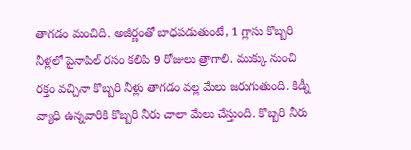తాగడం మంచిది. అజీర్ణంతో బాధపడుతుంటే, 1 గ్లాసు కొబ్బరి నీళ్లలో పైనాపిల్ రసం కలిపి 9 రోజులు త్రాగాలి. ముక్కు నుంచి రక్తం వచ్చినా కొబ్బరి నీళ్లు తాగడం వల్ల మేలు జరుగుతుంది. కిడ్నీ వ్యాధి ఉన్నవారికి కొబ్బరి నీరు చాలా మేలు చేస్తుంది. కొబ్బరి నీరు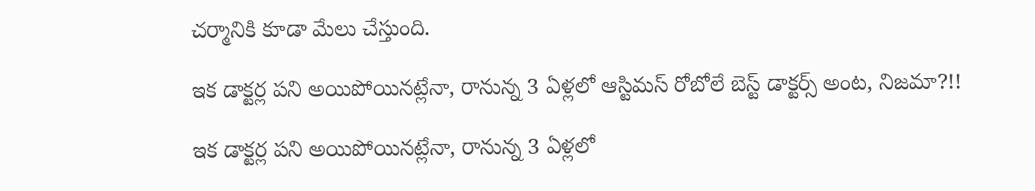చర్మానికి కూడా మేలు చేస్తుంది.

ఇక డాక్టర్ల పని అయిపోయినట్లేనా, రానున్న 3 ఏళ్లలో ఆస్టిమస్ రోబోలే బెస్ట్ డాక్టర్స్ అంట, నిజమా?!!

ఇక డాక్టర్ల పని అయిపోయినట్లేనా, రానున్న 3 ఏళ్లలో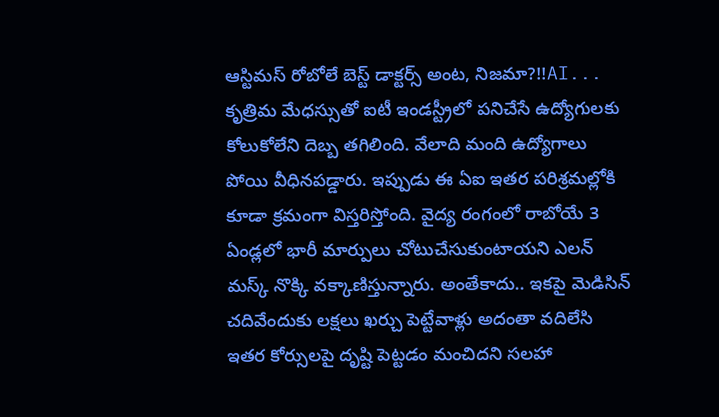ఆస్టిమస్ రోబోలే బెస్ట్ డాక్టర్స్ అంట, నిజమా?!!AI... కృత్రిమ మేధస్సుతో ఐటీ ఇండస్ట్రీలో పనిచేసే ఉద్యోగులకు కోలుకోలేని దెబ్బ తగిలింది. వేలాది మంది ఉద్యోగాలు పోయి వీధినపడ్డారు. ఇప్పుడు ఈ ఏఐ ఇతర పరిశ్రమల్లోకి కూడా క్రమంగా విస్తరిస్తోంది. వైద్య రంగంలో రాబోయే 3 ఏండ్లలో భారీ మార్పులు చోటుచేసుకుంటాయని ఎలన్ మస్క్ నొక్కి వక్కాణిస్తున్నారు. అంతేకాదు.. ఇకపై మెడిసిన్ చదివేందుకు లక్షలు ఖర్చు పెట్టేవాళ్లు అదంతా వదిలేసి ఇతర కోర్సులపై దృష్టి పెట్టడం మంచిదని సలహా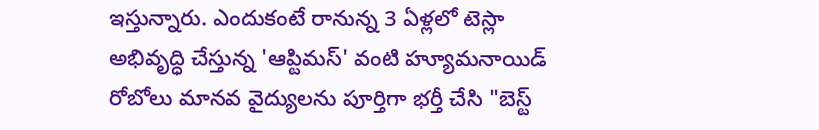ఇస్తున్నారు. ఎందుకంటే రానున్న 3 ఏళ్లలో టెస్లా అభివృద్ధి చేస్తున్న 'ఆప్టిమస్' వంటి హ్యూమనాయిడ్ రోబోలు మానవ వైద్యులను పూర్తిగా భర్తీ చేసి "బెస్ట్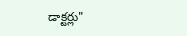డాక్టర్లు"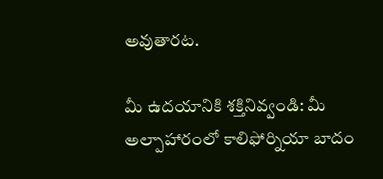అవుతారట.

మీ ఉదయానికి శక్తినివ్వండి: మీ అల్పాహారంలో కాలిఫోర్నియా బాదం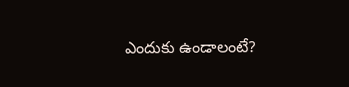ఎందుకు ఉండాలంటే?